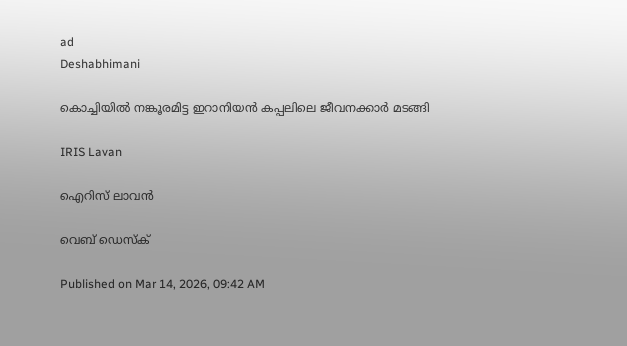ad
Deshabhimani

കൊച്ചിയിൽ നങ്കൂരമിട്ട ഇറാനിയൻ കപ്പലിലെ ജീവനക്കാർ മടങ്ങി

IRIS Lavan

ഐറിസ് ലാവൻ

വെബ് ഡെസ്ക്

Published on Mar 14, 2026, 09:42 AM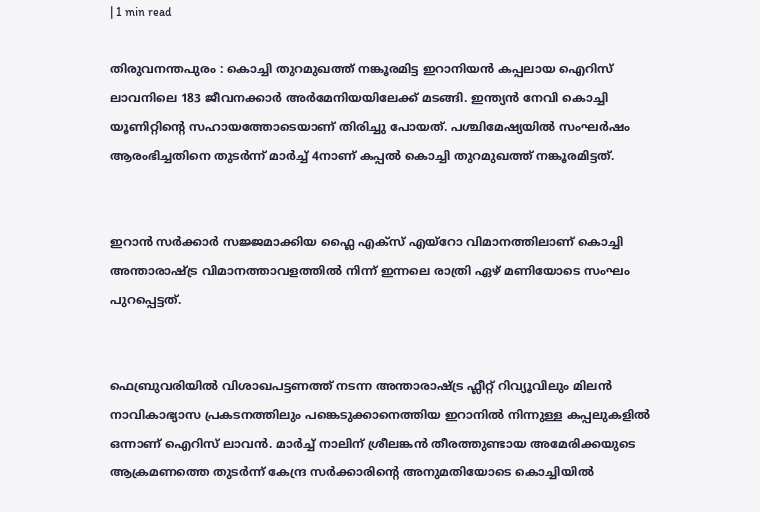| 1 min read

തിരുവനന്തപുരം : കൊച്ചി തുറമുഖത്ത് നങ്കൂരമിട്ട ഇറാനിയൻ കപ്പലായ ഐറിസ് ലാവനിലെ 183 ജീവനക്കാർ അർമേനിയയിലേക്ക് മടങ്ങി. ഇന്ത്യൻ നേവി കൊച്ചി യൂണിറ്റിന്റെ സഹായത്തോടെയാണ് തിരിച്ചു പോയത്. പശ്ചിമേഷ്യയിൽ സംഘർഷം ആരംഭിച്ചതിനെ തുടർന്ന് മാർച്ച് 4നാണ് കപ്പൽ കൊച്ചി തുറമുഖത്ത് നങ്കൂരമിട്ടത്.


ഇറാൻ സർക്കാർ സജ്ജമാക്കിയ ഫ്ലൈ എക്സ് എയ്റോ വിമാനത്തിലാണ് കൊച്ചി അന്താരാഷ്ട്ര വിമാനത്താവളത്തിൽ നിന്ന് ഇന്നലെ രാത്രി ഏഴ് മണിയോടെ സംഘം പുറപ്പെട്ടത്.


ഫെബ്രുവരിയിൽ വിശാഖപട്ടണത്ത് നടന്ന അന്താരാഷ്ട്ര ഫ്ലീറ്റ് റിവ്യൂവിലും മിലൻ നാവികാഭ്യാസ പ്രകടനത്തിലും പങ്കെടുക്കാനെത്തിയ ഇറാനിൽ നിന്നുള്ള കപ്പലുകളിൽ ഒന്നാണ് ഐറിസ് ലാവൻ. മാർച്ച് നാലിന് ശ്രീലങ്കൻ തീരത്തുണ്ടായ അമേരിക്കയുടെ ആക്രമണത്തെ തുടർന്ന് കേന്ദ്ര സർക്കാരിന്റെ അനുമതിയോടെ കൊച്ചിയിൽ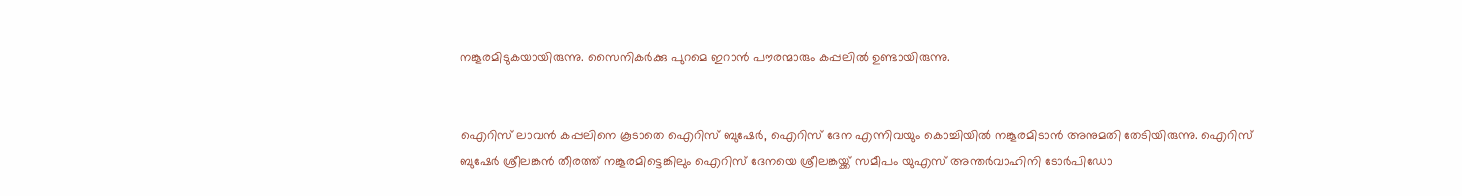നങ്കൂരമിടുകയായിരുന്നു. സൈനികർക്കു പുറമെ ഇറാൻ പൗരന്മാരും കപ്പലിൽ ഉണ്ടായിരുന്നു.


ഐറിസ് ലാവൻ കപ്പലിനെ കൂടാതെ ഐറിസ് ബുഷേർ, ഐറിസ് ദേന എന്നിവയും കൊച്ചിയിൽ നങ്കൂരമിടാൻ അനുമതി തേടിയിരുന്നു. ഐറിസ് ബുഷേർ ശ്രീലങ്കൻ തീരത്ത് നങ്കൂരമിട്ടെങ്കിലും ഐറിസ് ദേനയെ ശ്രീലങ്കയ്ക്ക് സമീപം യുഎസ് അന്തർവാഹിനി ടോർപിഡോ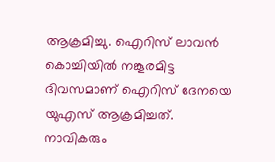ആക്രമിച്ചു. ഐറിസ് ലാവൻ കൊച്ചിയിൽ നങ്കൂരമിട്ട ദിവസമാണ് ഐറിസ് ദേനയെ യുഎസ് ആക്രമിച്ചത്. നാവികരും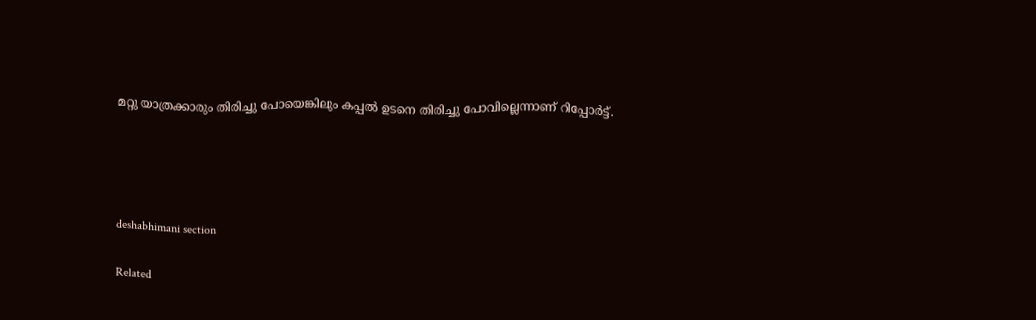മറ്റു യാത്രക്കാരും തിരിച്ചു പോയെങ്കിലും കപ്പൽ ഉടനെ തിരിച്ചു പോവില്ലെന്നാണ് റിപ്പോർട്ട്.




deshabhimani section

Related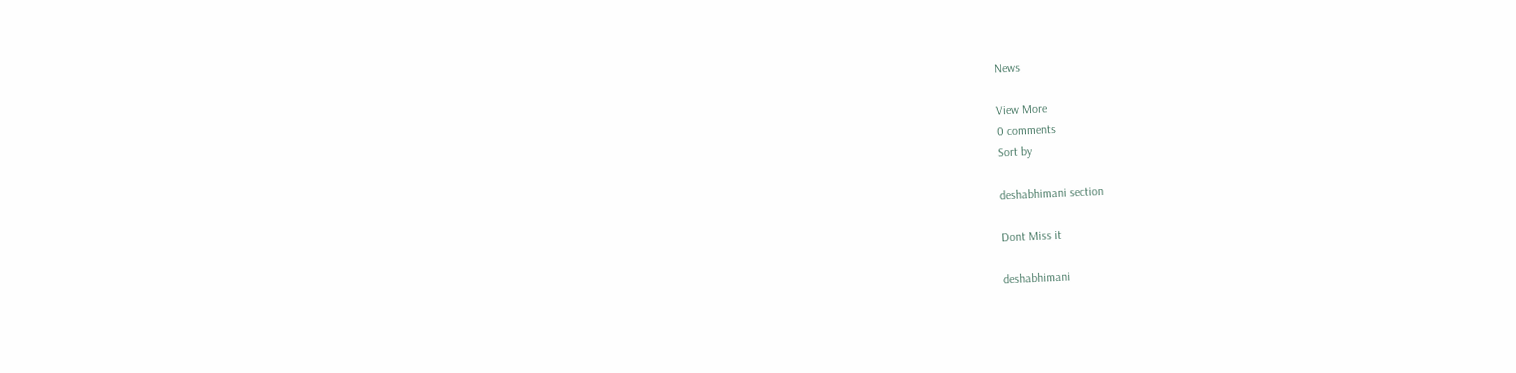News

View More
0 comments
Sort by

deshabhimani section

Dont Miss it

deshabhimani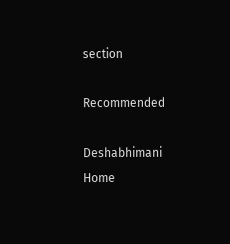section

Recommended

Deshabhimani
Home